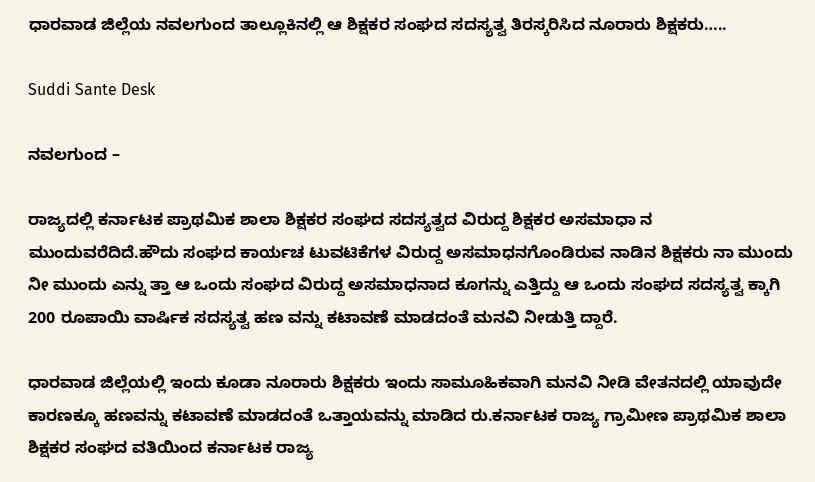ಧಾರವಾಡ ಜಿಲ್ಲೆಯ ನವಲಗುಂದ ತಾಲ್ಲೂಕಿನಲ್ಲಿ ಆ ಶಿಕ್ಷಕರ ಸಂಘದ ಸದಸ್ಯತ್ವ ತಿರಸ್ಕರಿಸಿದ ನೂರಾರು ಶಿಕ್ಷಕರು…..

Suddi Sante Desk

ನವಲಗುಂದ –

ರಾಜ್ಯದಲ್ಲಿ ಕರ್ನಾಟಕ ಪ್ರಾಥಮಿಕ ಶಾಲಾ ಶಿಕ್ಷಕರ ಸಂಘದ ಸದಸ್ಯತ್ವದ ವಿರುದ್ದ ಶಿಕ್ಷಕರ ಅಸಮಾಧಾ ನ ಮುಂದುವರೆದಿದೆ.ಹೌದು ಸಂಘದ ಕಾರ್ಯಚ ಟುವಟಿಕೆಗಳ ವಿರುದ್ದ ಅಸಮಾಧನಗೊಂಡಿರುವ ನಾಡಿನ ಶಿಕ್ಷಕರು ನಾ ಮುಂದು ನೀ ಮುಂದು ಎನ್ನು ತ್ತಾ ಆ ಒಂದು ಸಂಘದ ವಿರುದ್ದ ಅಸಮಾಧನಾದ ಕೂಗನ್ನು ಎತ್ತಿದ್ದು ಆ ಒಂದು ಸಂಘದ ಸದಸ್ಯತ್ವ ಕ್ಕಾಗಿ 200 ರೂಪಾಯಿ ವಾರ್ಷಿಕ ಸದಸ್ಯತ್ವ ಹಣ ವನ್ನು ಕಟಾವಣೆ ಮಾಡದಂತೆ ಮನವಿ ನೀಡುತ್ತಿ ದ್ದಾರೆ.

ಧಾರವಾಡ ಜಿಲ್ಲೆಯಲ್ಲಿ ಇಂದು ಕೂಡಾ ನೂರಾರು ಶಿಕ್ಷಕರು ಇಂದು ಸಾಮೂಹಿಕವಾಗಿ ಮನವಿ ನೀಡಿ ವೇತನದಲ್ಲಿ ಯಾವುದೇ ಕಾರಣಕ್ಕೂ ಹಣವನ್ನು ಕಟಾವಣೆ ಮಾಡದಂತೆ ಒತ್ತಾಯವನ್ನು ಮಾಡಿದ ರು.ಕರ್ನಾಟಕ ರಾಜ್ಯ ಗ್ರಾಮೀಣ ಪ್ರಾಥಮಿಕ ಶಾಲಾ ಶಿಕ್ಷಕರ ಸಂಘದ ವತಿಯಿಂದ ಕರ್ನಾಟಕ ರಾಜ್ಯ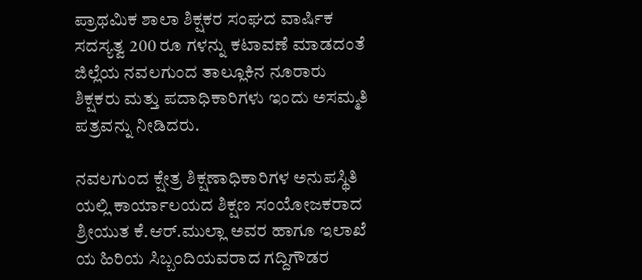ಪ್ರಾಥಮಿಕ ಶಾಲಾ ಶಿಕ್ಷಕರ ಸಂಘದ ವಾರ್ಷಿಕ ಸದಸ್ಯತ್ವ 200 ರೂ ಗಳನ್ನು ಕಟಾವಣೆ ಮಾಡದಂತೆ ಜಿಲ್ಲೆಯ ನವಲಗುಂದ ತಾಲ್ಲೂಕಿನ ನೂರಾರು ಶಿಕ್ಷಕರು ಮತ್ತು ಪದಾಧಿಕಾರಿಗಳು ಇಂದು ಅಸಮ್ಮತಿ ಪತ್ರವನ್ನು ನೀಡಿದರು.

ನವಲಗುಂದ ಕ್ಷೇತ್ರ ಶಿಕ್ಷಣಾಧಿಕಾರಿಗಳ ಅನುಪಸ್ಥಿತಿ ಯಲ್ಲಿ ಕಾರ್ಯಾಲಯದ ಶಿಕ್ಷಣ ಸಂಯೋಜಕರಾದ ಶ್ರೀಯುತ ಕೆ.ಆರ್.ಮುಲ್ಲಾ ಅವರ ಹಾಗೂ ಇಲಾಖೆ ಯ ಹಿರಿಯ ಸಿಬ್ಬಂದಿಯವರಾದ ಗದ್ದಿಗೌಡರ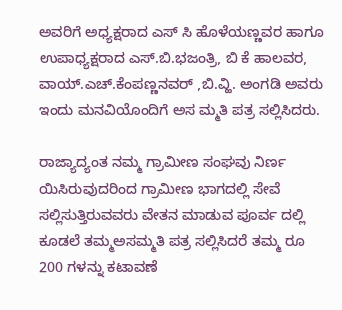ಅವರಿಗೆ ಅಧ್ಯಕ್ಷರಾದ ಎಸ್ ಸಿ ಹೊಳೆಯಣ್ಣವರ ಹಾಗೂ ಉಪಾಧ್ಯಕ್ಷರಾದ ಎಸ್.ಬಿ.ಭಜಂತ್ರಿ, ಬಿ ಕೆ ಹಾಲವರ, ವಾಯ್.ಎಚ್.ಕೆಂಪಣ್ಣನವರ್ ,ಬಿ.ವ್ಹಿ. ಅಂಗಡಿ ಅವರು ಇಂದು ಮನವಿಯೊಂದಿಗೆ ಅಸ ಮ್ಮತಿ ಪತ್ರ ಸಲ್ಲಿಸಿದರು.

ರಾಜ್ಯಾದ್ಯಂತ ನಮ್ಮ ಗ್ರಾಮೀಣ ಸಂಘವು ನಿರ್ಣ ಯಿಸಿರುವುದರಿಂದ ಗ್ರಾಮೀಣ ಭಾಗದಲ್ಲಿ ಸೇವೆ ಸಲ್ಲಿಸುತ್ತಿರುವವರು ವೇತನ ಮಾಡುವ ಪೂರ್ವ ದಲ್ಲಿ ಕೂಡಲೆ ತಮ್ಮಅಸಮ್ಮತಿ ಪತ್ರ ಸಲ್ಲಿಸಿದರೆ ತಮ್ಮ ರೂ 200 ಗಳನ್ನು ಕಟಾವಣೆ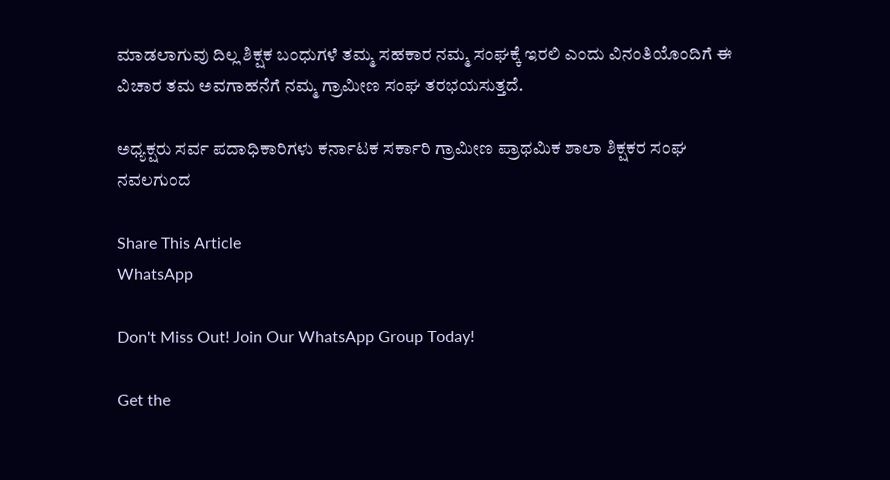ಮಾಡಲಾಗುವು ದಿಲ್ಲ ಶಿಕ್ಷಕ ಬಂಧುಗಳೆ ತಮ್ಮ ಸಹಕಾರ ನಮ್ಮ ಸಂಘಕ್ಕೆ ಇರಲಿ ಎಂದು ವಿನಂತಿಯೊಂದಿಗೆ ಈ ವಿಚಾರ ತಮ ಅವಗಾಹನೆಗೆ ನಮ್ಮ ಗ್ರಾಮೀಣ ಸಂಘ ತರಭಯಸುತ್ತದೆ.

ಅಧ್ಯಕ್ಷರು ಸರ್ವ ಪದಾಧಿಕಾರಿಗಳು ಕರ್ನಾಟಕ ಸರ್ಕಾರಿ ಗ್ರಾಮೀಣ ಪ್ರಾಥಮಿಕ ಶಾಲಾ ಶಿಕ್ಷಕರ ಸಂಘ ನವಲಗುಂದ

Share This Article
WhatsApp

Don't Miss Out! Join Our WhatsApp Group Today!

Get the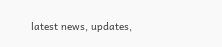latest news, updates,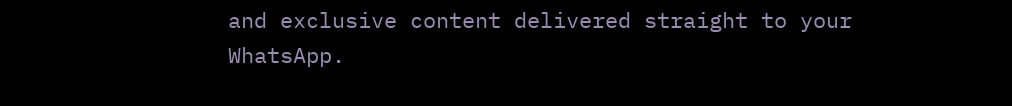and exclusive content delivered straight to your WhatsApp.